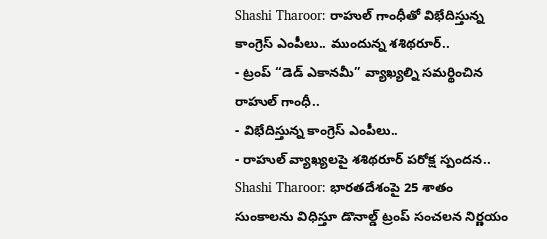Shashi Tharoor: రాహుల్ గాంధీతో విభేదిస్తున్న కాంగ్రెస్ ఎంపీలు.. ముందున్న శశిథరూర్..
- ట్రంప్ ‘‘డెడ్ ఎకానమీ’’ వ్యాఖ్యల్ని సమర్థించిన రాహుల్ గాంధీ..
- విభేదిస్తున్న కాంగ్రెస్ ఎంపీలు..
- రాహుల్ వ్యాఖ్యలపై శశిథరూర్ పరోక్ష స్పందన..
Shashi Tharoor: భారతదేశంపై 25 శాతం సుంకాలను విధిస్తూ డొనాల్డ్ ట్రంప్ సంచలన నిర్ణయం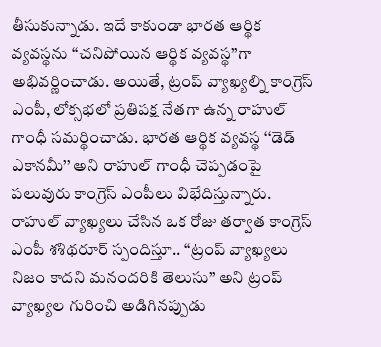తీసుకున్నాడు. ఇదే కాకుండా భారత ఆర్థిక వ్యవస్థను ‘‘చనిపోయిన ఆర్థిక వ్యవస్థ’’గా అభివర్ణించాడు. అయితే, ట్రంప్ వ్యాఖ్యల్ని కాంగ్రెస్ ఎంపీ, లోక్సభలో ప్రతిపక్ష నేతగా ఉన్న రాహుల్ గాంధీ సమర్థించాడు. భారత ఆర్థిక వ్యవస్థ ‘‘డెడ్ ఎకానమీ’’ అని రాహుల్ గాంధీ చెప్పడంపై పలువురు కాంగ్రెస్ ఎంపీలు విభేదిస్తున్నారు. రాహుల్ వ్యాఖ్యలు చేసిన ఒక రోజు తర్వాత కాంగ్రెస్ ఎంపీ శశిథరూర్ స్పందిస్తూ.. ‘‘ట్రంప్ వ్యాఖ్యలు నిజం కాదని మనందరికి తెలుసు’’ అని ట్రంప్ వ్యాఖ్యల గురించి అడిగినప్పుడు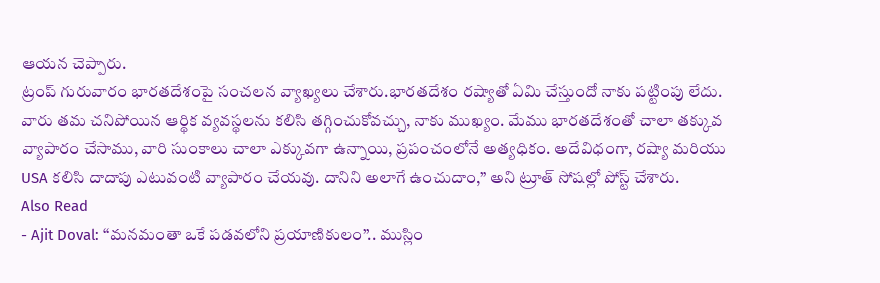ఆయన చెప్పారు.
ట్రంప్ గురువారం భారతదేశంపై సంచలన వ్యాఖ్యలు చేశారు.భారతదేశం రష్యాతో ఏమి చేస్తుందో నాకు పట్టింపు లేదు. వారు తమ చనిపోయిన ఆర్థిక వ్యవస్థలను కలిసి తగ్గించుకోవచ్చు, నాకు ముఖ్యం. మేము భారతదేశంతో చాలా తక్కువ వ్యాపారం చేసాము, వారి సుంకాలు చాలా ఎక్కువగా ఉన్నాయి, ప్రపంచంలోనే అత్యధికం. అదేవిధంగా, రష్యా మరియు USA కలిసి దాదాపు ఎటువంటి వ్యాపారం చేయవు. దానిని అలాగే ఉంచుదాం,” అని ట్రూత్ సోషల్లో పోస్ట్ చేశారు.
Also Read
- Ajit Doval: ‘‘మనమంతా ఒకే పడవలోని ప్రయాణికులం’’.. ముస్లిం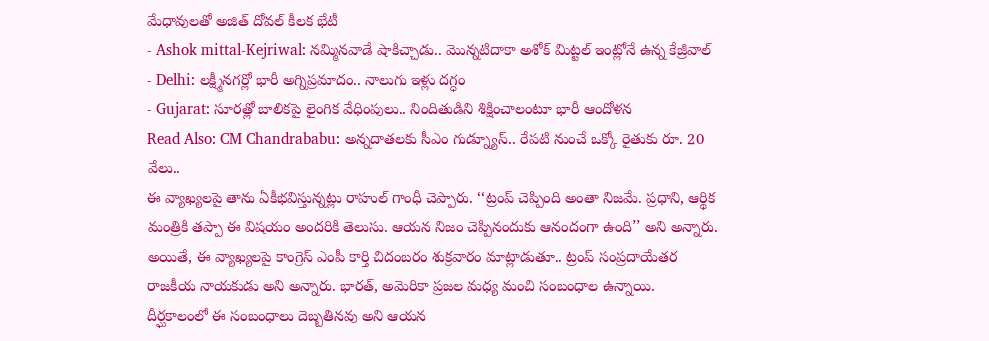మేధావులతో అజిత్ దోవల్ కీలక భేటీ
- Ashok mittal-Kejriwal: నమ్మినవాడే షాకిచ్చాడు.. మొన్నటిదాకా అశోక్ మిట్టల్ ఇంట్లోనే ఉన్న కేజ్రీవాల్
- Delhi: లక్ష్మీనగర్లో భారీ అగ్నిప్రమాదం.. నాలుగు ఇళ్లు దగ్ధం
- Gujarat: సూరత్లో బాలికపై లైంగిక వేధింపులు.. నిందితుడిని శిక్షించాలంటూ భారీ ఆందోళన
Read Also: CM Chandrababu: అన్నదాతలకు సీఎం గుడ్న్యూస్.. రేపటి నుంచే ఒక్కో రైతుకు రూ. 20 వేలు..
ఈ వ్యాఖ్యలపై తాను ఏకీభవిస్తున్నట్లు రాహుల్ గాంధీ చెప్పారు. ‘‘ట్రంప్ చెప్పింది అంతా నిజమే. ప్రధాని, ఆర్థిక మంత్రికి తప్పా ఈ విషయం అందరికి తెలుసు. ఆయన నిజం చెప్పినందుకు ఆనందంగా ఉంది’’ అని అన్నారు. అయితే, ఈ వ్యాఖ్యలపై కాంగ్రెస్ ఎంపీ కార్తి చిదంబరం శుక్రవారం మాట్లాడుతూ.. ట్రంప్ సంప్రదాయేతర రాజకీయ నాయకుడు అని అన్నారు. భారత్, అమెరికా ప్రజల మధ్య మంచి సంబంధాల ఉన్నాయి. దీర్ఘకాలంలో ఈ సంబంధాలు దెబ్బతినవు అని ఆయన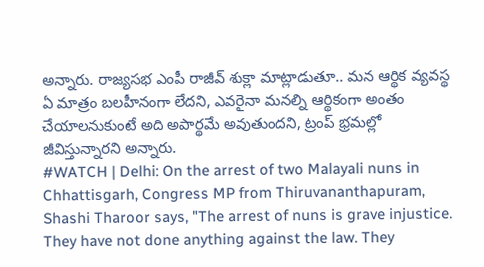అన్నారు. రాజ్యసభ ఎంపీ రాజీవ్ శుక్లా మాట్లాడుతూ.. మన ఆర్థిక వ్యవస్థ ఏ మాత్రం బలహీనంగా లేదని, ఎవరైనా మనల్ని ఆర్థికంగా అంతం చేయాలనుకుంటే అది అపార్థమే అవుతుందని, ట్రంప్ భ్రమల్లో జీవిస్తున్నారని అన్నారు.
#WATCH | Delhi: On the arrest of two Malayali nuns in Chhattisgarh, Congress MP from Thiruvananthapuram, Shashi Tharoor says, "The arrest of nuns is grave injustice. They have not done anything against the law. They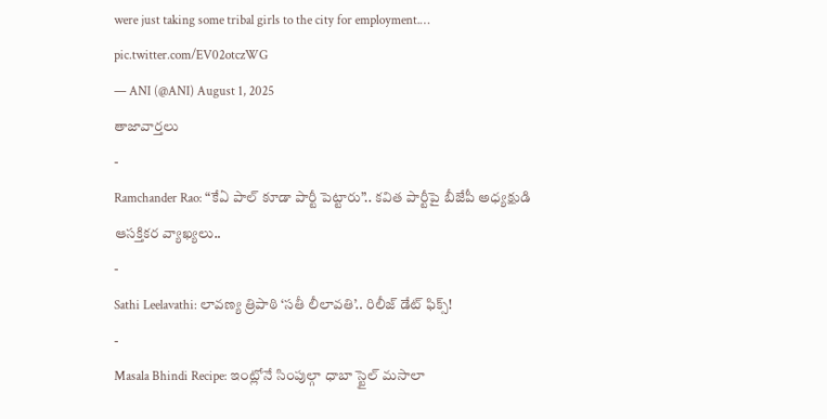were just taking some tribal girls to the city for employment.… pic.twitter.com/EV02otczWG
— ANI (@ANI) August 1, 2025
తాజావార్తలు
-
Ramchander Rao: “కేఏ పాల్ కూడా పార్టీ పెట్టారు”.. కవిత పార్టీపై బీజేపీ అధ్యక్షుడి ఆసక్తికర వ్యాఖ్యలు..
-
Sathi Leelavathi: లావణ్య త్రిపాఠి ‘సతీ లీలావతి’.. రిలీజ్ డేట్ ఫిక్స్!
-
Masala Bhindi Recipe: ఇంట్లోనే సింపుల్గా ధాబా స్టైల్ మసాలా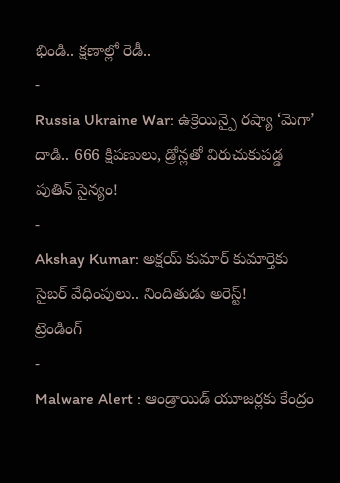భిండి.. క్షణాల్లో రెడీ..
-
Russia Ukraine War: ఉక్రెయిన్పై రష్యా ‘మెగా’ దాడి.. 666 క్షిపణులు, డ్రోన్లతో విరుచుకుపడ్డ పుతిన్ సైన్యం!
-
Akshay Kumar: అక్షయ్ కుమార్ కుమార్తెకు సైబర్ వేధింపులు.. నిందితుడు అరెస్ట్!
ట్రెండింగ్
-
Malware Alert : ఆండ్రాయిడ్ యూజర్లకు కేంద్రం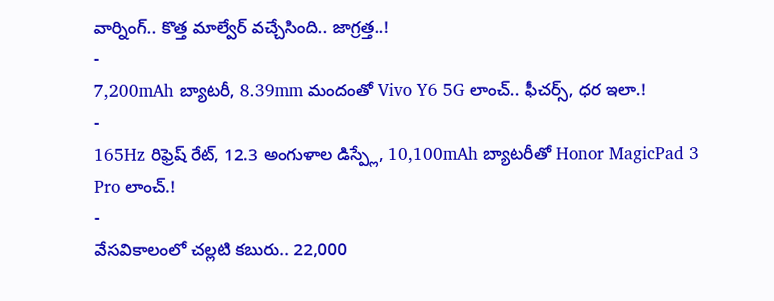వార్నింగ్.. కొత్త మాల్వేర్ వచ్చేసింది.. జాగ్రత్త..!
-
7,200mAh బ్యాటరీ, 8.39mm మందంతో Vivo Y6 5G లాంచ్.. ఫీచర్స్, ధర ఇలా.!
-
165Hz రిఫ్రెష్ రేట్, 12.3 అంగుళాల డిస్ప్లే, 10,100mAh బ్యాటరీతో Honor MagicPad 3 Pro లాంచ్.!
-
వేసవికాలంలో చల్లటి కబురు.. 22,000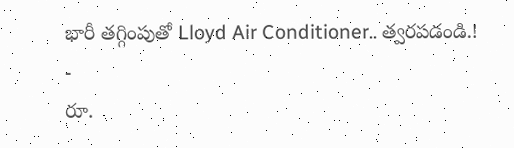భారీ తగ్గింపుతో Lloyd Air Conditioner.. త్వరపడండి.!
-
రూ.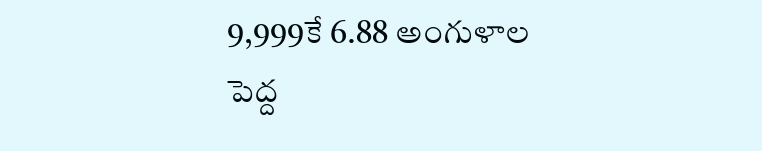9,999కే 6.88 అంగుళాల పెద్ద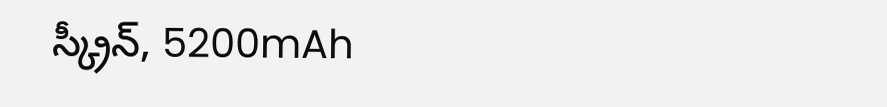స్క్రీన్, 5200mAh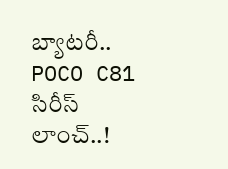బ్యాటరీ.. POCO C81 సిరీస్ లాంచ్..!